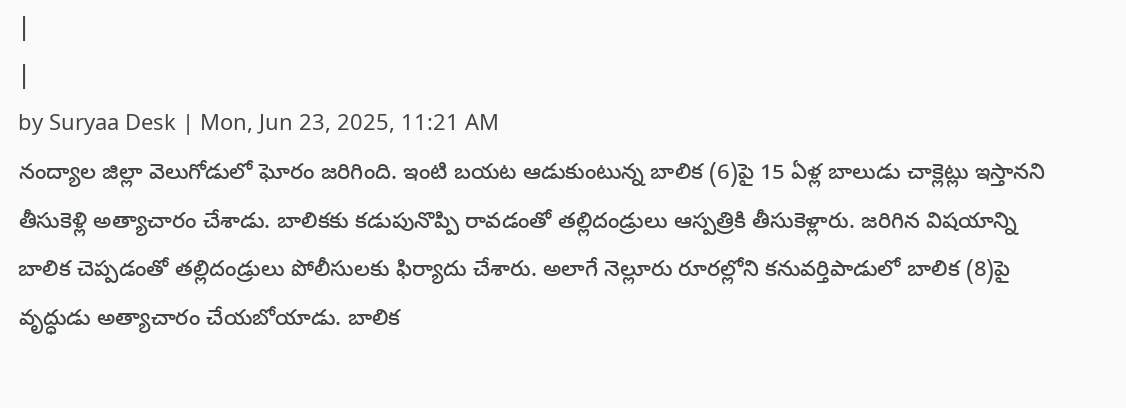|
|
by Suryaa Desk | Mon, Jun 23, 2025, 11:21 AM
నంద్యాల జిల్లా వెలుగోడులో ఘోరం జరిగింది. ఇంటి బయట ఆడుకుంటున్న బాలిక (6)పై 15 ఏళ్ల బాలుడు చాక్లెట్లు ఇస్తానని తీసుకెళ్లి అత్యాచారం చేశాడు. బాలికకు కడుపునొప్పి రావడంతో తల్లిదండ్రులు ఆస్పత్రికి తీసుకెళ్లారు. జరిగిన విషయాన్ని బాలిక చెప్పడంతో తల్లిదండ్రులు పోలీసులకు ఫిర్యాదు చేశారు. అలాగే నెల్లూరు రూరల్లోని కనువర్తిపాడులో బాలిక (8)పై వృద్ధుడు అత్యాచారం చేయబోయాడు. బాలిక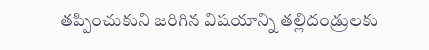తప్పించుకుని జరిగిన విషయాన్ని తల్లిదండ్రులకు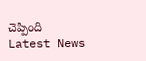చెప్పింది
Latest News